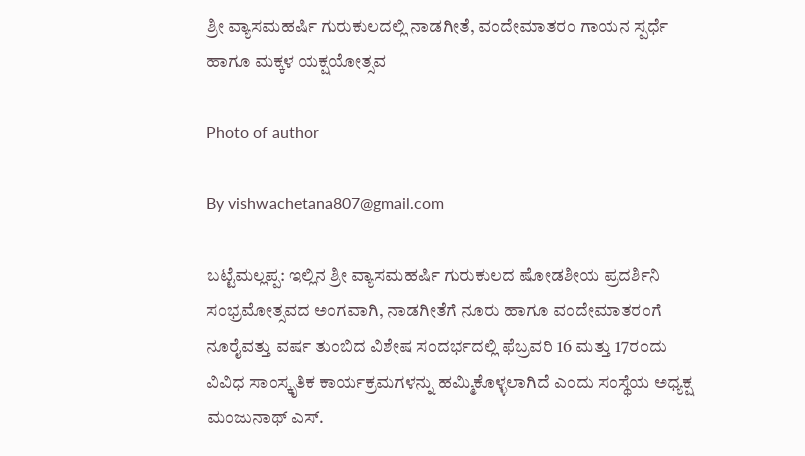ಶ್ರೀ ವ್ಯಾಸಮಹರ್ಷಿ ಗುರುಕುಲದಲ್ಲಿ ನಾಡಗೀತೆ, ವಂದೇಮಾತರಂ ಗಾಯನ ಸ್ಪರ್ಧೆ ಹಾಗೂ ಮಕ್ಕಳ ಯಕ್ಷಯೋತ್ಸವ

Photo of author

By vishwachetana807@gmail.com

ಬಟ್ಟೆಮಲ್ಲಪ್ಪ: ಇಲ್ಲಿನ ಶ್ರೀ ವ್ಯಾಸಮಹರ್ಷಿ ಗುರುಕುಲದ ಷೋಡಶೀಯ ಪ್ರದರ್ಶಿನಿ ಸಂಭ್ರಮೋತ್ಸವದ ಅಂಗವಾಗಿ, ನಾಡಗೀತೆಗೆ ನೂರು ಹಾಗೂ ವಂದೇಮಾತರಂಗೆ ನೂರೈವತ್ತು ವರ್ಷ ತುಂಬಿದ ವಿಶೇಷ ಸಂದರ್ಭದಲ್ಲಿ ಫೆಬ್ರವರಿ 16 ಮತ್ತು 17ರಂದು ವಿವಿಧ ಸಾಂಸ್ಕೃತಿಕ ಕಾರ್ಯಕ್ರಮಗಳನ್ನು ಹಮ್ಮಿಕೊಳ್ಳಲಾಗಿದೆ ಎಂದು ಸಂಸ್ಥೆಯ ಅಧ್ಯಕ್ಷ ಮಂಜುನಾಥ್ ಎಸ್.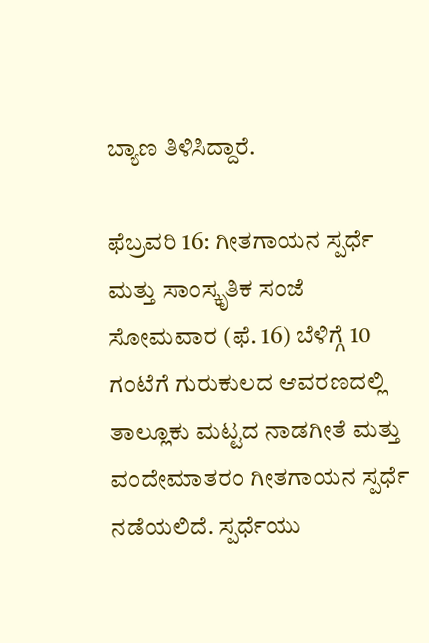ಬ್ಯಾಣ ತಿಳಿಸಿದ್ದಾರೆ.

ಫೆಬ್ರವರಿ 16: ಗೀತಗಾಯನ ಸ್ಪರ್ಧೆ ಮತ್ತು ಸಾಂಸ್ಕೃತಿಕ ಸಂಜೆ ಸೋಮವಾರ (ಫೆ. 16) ಬೆಳಿಗ್ಗೆ 10 ಗಂಟೆಗೆ ಗುರುಕುಲದ ಆವರಣದಲ್ಲಿ ತಾಲ್ಲೂಕು ಮಟ್ಟದ ನಾಡಗೀತೆ ಮತ್ತು ವಂದೇಮಾತರಂ ಗೀತಗಾಯನ ಸ್ಪರ್ಧೆ ನಡೆಯಲಿದೆ. ಸ್ಪರ್ಧೆಯು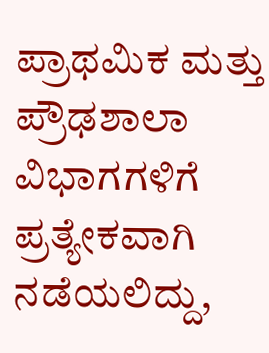ಪ್ರಾಥಮಿಕ ಮತ್ತು ಪ್ರೌಢಶಾಲಾ ವಿಭಾಗಗಳಿಗೆ ಪ್ರತ್ಯೇಕವಾಗಿ ನಡೆಯಲಿದ್ದು,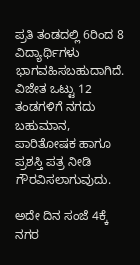ಪ್ರತಿ ತಂಡದಲ್ಲಿ 6ರಿಂದ 8 ವಿದ್ಯಾರ್ಥಿಗಳು ಭಾಗವಹಿಸಬಹುದಾಗಿದೆ. ವಿಜೇತ ಒಟ್ಟು 12 ತಂಡಗಳಿಗೆ ನಗದು ಬಹುಮಾನ, ಪಾರಿತೋಷಕ ಹಾಗೂ ಪ್ರಶಸ್ತಿ ಪತ್ರ ನೀಡಿ ಗೌರವಿಸಲಾಗುವುದು.

ಅದೇ ದಿನ ಸಂಜೆ 4ಕ್ಕೆ ನಗರ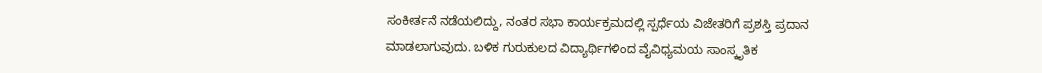ಸಂಕೀರ್ತನೆ ನಡೆಯಲಿದ್ದು, ನಂತರ ಸಭಾ ಕಾರ್ಯಕ್ರಮದಲ್ಲಿ ಸ್ಪರ್ಧೆಯ ವಿಜೇತರಿಗೆ ಪ್ರಶಸ್ತಿ ಪ್ರದಾನ ಮಾಡಲಾಗುವುದು. ಬಳಿಕ ಗುರುಕುಲದ ವಿದ್ಯಾರ್ಥಿಗಳಿಂದ ವೈವಿಧ್ಯಮಯ ಸಾಂಸ್ಕೃತಿಕ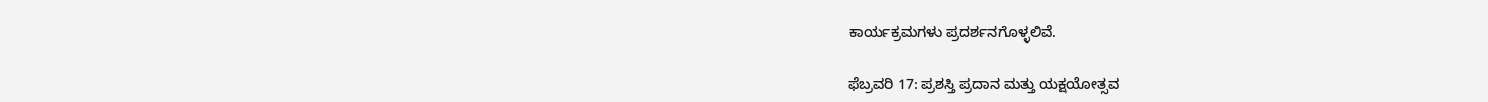ಕಾರ್ಯಕ್ರಮಗಳು ಪ್ರದರ್ಶನಗೊಳ್ಳಲಿವೆ.

ಫೆಬ್ರವರಿ 17: ಪ್ರಶಸ್ತಿ ಪ್ರದಾನ ಮತ್ತು ಯಕ್ಷಯೋತ್ಸವ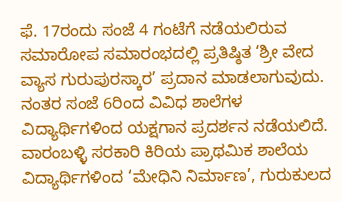ಫೆ. 17ರಂದು ಸಂಜೆ 4 ಗಂಟೆಗೆ ನಡೆಯಲಿರುವ ಸಮಾರೋಪ ಸಮಾರಂಭದಲ್ಲಿ ಪ್ರತಿಷ್ಠಿತ ‘ಶ್ರೀ ವೇದ ವ್ಯಾಸ ಗುರುಪುರಸ್ಕಾರ’ ಪ್ರದಾನ ಮಾಡಲಾಗುವುದು. ನಂತರ ಸಂಜೆ 6ರಿಂದ ವಿವಿಧ ಶಾಲೆಗಳ ವಿದ್ಯಾರ್ಥಿಗಳಿಂದ ಯಕ್ಷಗಾನ ಪ್ರದರ್ಶನ ನಡೆಯಲಿದೆ. ವಾರಂಬಳ್ಳಿ ಸರಕಾರಿ ಕಿರಿಯ ಪ್ರಾಥಮಿಕ ಶಾಲೆಯ ವಿದ್ಯಾರ್ಥಿಗಳಿಂದ ‘ಮೇಧಿನಿ ನಿರ್ಮಾಣ’, ಗುರುಕುಲದ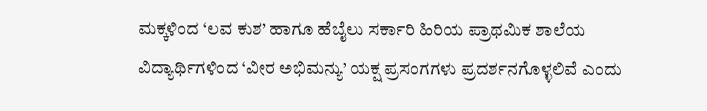ಮಕ್ಕಳಿಂದ ‘ಲವ ಕುಶ’ ಹಾಗೂ ಹೆಬೈಲು ಸರ್ಕಾರಿ ಹಿರಿಯ ಪ್ರಾಥಮಿಕ ಶಾಲೆಯ ವಿದ್ಯಾರ್ಥಿಗಳಿಂದ ‘ವೀರ ಅಭಿಮನ್ಯು’ ಯಕ್ಷ ಪ್ರಸಂಗಗಳು ಪ್ರದರ್ಶನಗೊಳ್ಳಲಿವೆ ಎಂದು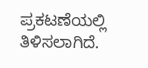ಪ್ರಕಟಣೆಯಲ್ಲಿ ತಿಳಿಸಲಾಗಿದೆ.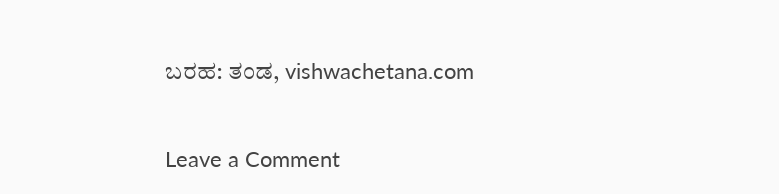ಬರಹ: ತಂಡ, vishwachetana.com

Leave a Comment